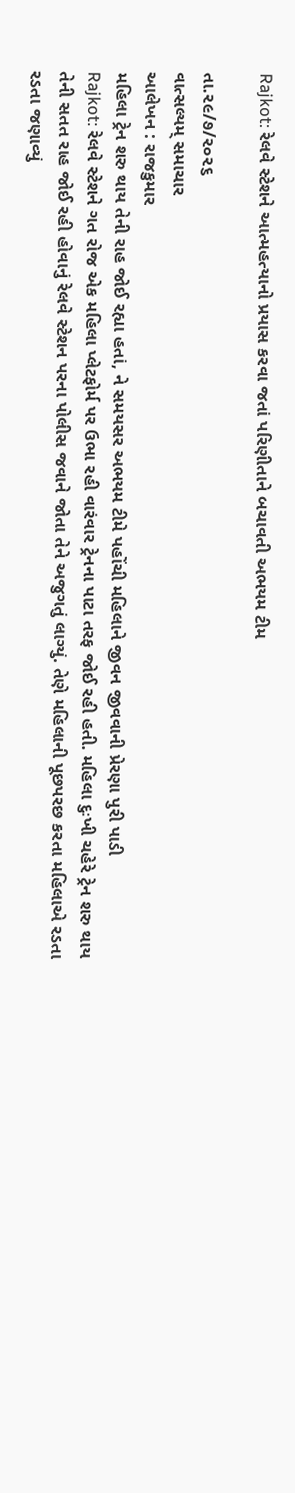Rajkot: રેલવે સ્ટેશને આત્મહત્યાનો પ્રયાસ કરવા જતાં પરિણીતાને બચાવતી અભયમ ટીમ

તા.૨૯/૭/૨૦૨૬
વાત્સલ્યમ્ સમાચાર
આલેખન : રાજકુમાર
મહિલા ટ્રેન શરુ થાય તેની રાહ જોઈ રહ્યા હતાં, ને સમયસર અભયમ ટીમે પહોંચી મહિલાને જીવન જીવવાની પ્રેરણા પુરી પાડી
Rajkot: રેલવે સ્ટેશને ગત રોજ એક મહિલા પ્લેટફોર્મ પર ઉભા રહી વારંવાર ટ્રેનના પાટા તરફ જોઈ રહી હતી. મહિલા દુઃખી ચહેરે ટ્રેન શરુ થાય તેની સતત રાહ જોઈ રહી હોવાનું રેલવે સ્ટેશન પરના પોલીસ જવાને જોતા તેને અજુગતું લાગ્યું. તેણે મહિલાની પૂછપરછ કરતા મહિલાએ રડતા રડતા જણાવ્યું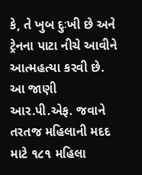કે, તે ખુબ દુઃખી છે અને ટ્રેનના પાટા નીચે આવીને આત્મહત્યા કરવી છે.
આ જાણી આર.પી.એફ. જવાને તરતજ મહિલાની મદદ માટે ૧૮૧ મહિલા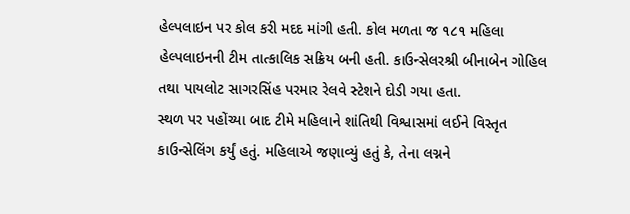હેલ્પલાઇન પર કોલ કરી મદદ માંગી હતી. કોલ મળતા જ ૧૮૧ મહિલા હેલ્પલાઇનની ટીમ તાત્કાલિક સક્રિય બની હતી. કાઉન્સેલરશ્રી બીનાબેન ગોહિલ તથા પાયલોટ સાગરસિંહ પરમાર રેલવે સ્ટેશને દોડી ગયા હતા.
સ્થળ પર પહોંચ્યા બાદ ટીમે મહિલાને શાંતિથી વિશ્વાસમાં લઈને વિસ્તૃત કાઉન્સેલિંગ કર્યું હતું. મહિલાએ જણાવ્યું હતું કે, તેના લગ્નને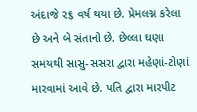અંદાજે ૨૬ વર્ષ થયા છે. પ્રેમલગ્ન કરેલા છે અને બે સંતાનો છે. છેલ્લા ઘણા સમયથી સાસુ-સસરા દ્વારા મહેણાં-ટોણાં મારવામાં આવે છે. પતિ દ્વારા મારપીટ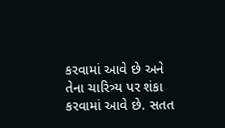કરવામાં આવે છે અને તેના ચારિત્ર્ય પર શંકા કરવામાં આવે છે. સતત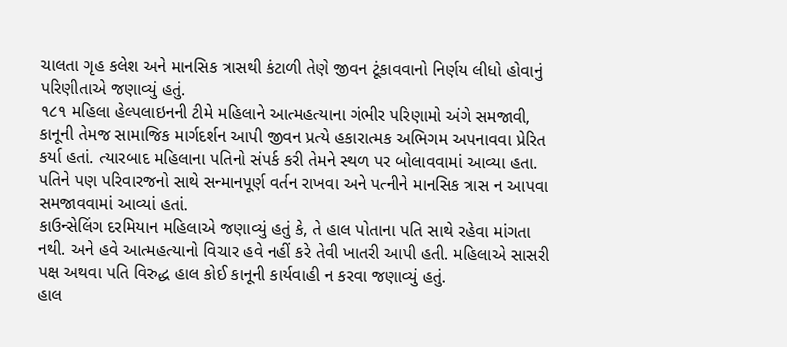ચાલતા ગૃહ કલેશ અને માનસિક ત્રાસથી કંટાળી તેણે જીવન ટૂંકાવવાનો નિર્ણય લીધો હોવાનું પરિણીતાએ જણાવ્યું હતું.
૧૮૧ મહિલા હેલ્પલાઇનની ટીમે મહિલાને આત્મહત્યાના ગંભીર પરિણામો અંગે સમજાવી, કાનૂની તેમજ સામાજિક માર્ગદર્શન આપી જીવન પ્રત્યે હકારાત્મક અભિગમ અપનાવવા પ્રેરિત કર્યા હતાં. ત્યારબાદ મહિલાના પતિનો સંપર્ક કરી તેમને સ્થળ પર બોલાવવામાં આવ્યા હતા. પતિને પણ પરિવારજનો સાથે સન્માનપૂર્ણ વર્તન રાખવા અને પત્નીને માનસિક ત્રાસ ન આપવા સમજાવવામાં આવ્યાં હતાં.
કાઉન્સેલિંગ દરમિયાન મહિલાએ જણાવ્યું હતું કે, તે હાલ પોતાના પતિ સાથે રહેવા માંગતા નથી. અને હવે આત્મહત્યાનો વિચાર હવે નહીં કરે તેવી ખાતરી આપી હતી. મહિલાએ સાસરી પક્ષ અથવા પતિ વિરુદ્ધ હાલ કોઈ કાનૂની કાર્યવાહી ન કરવા જણાવ્યું હતું.
હાલ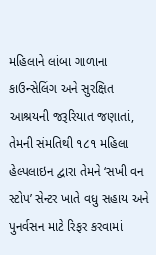મહિલાને લાંબા ગાળાના કાઉન્સેલિંગ અને સુરક્ષિત આશ્રયની જરૂરિયાત જણાતાં, તેમની સંમતિથી ૧૮૧ મહિલા હેલ્પલાઇન દ્વારા તેમને ‘સખી વન સ્ટોપ’ સેન્ટર ખાતે વધુ સહાય અને પુનર્વસન માટે રિફર કરવામાં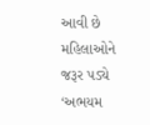આવી છે
મહિલાઓને જરૂર પડ્યે ‘અભયમ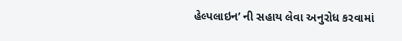હેલ્પલાઇન’ ની સહાય લેવા અનુરોધ કરવામાં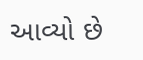આવ્યો છે